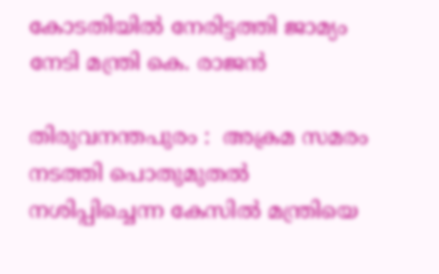കോടതിയില്‍ നേരിട്ടത്തി ജാമ്യം നേടി മന്ത്രി കെ. രാജൻ

തിരുവനന്തപുരം :  അക്രമ സമരം നടത്തി പൊതുമുതല്‍ നശിപ്പിച്ചെന്ന കേസിൽ മന്ത്രിയെ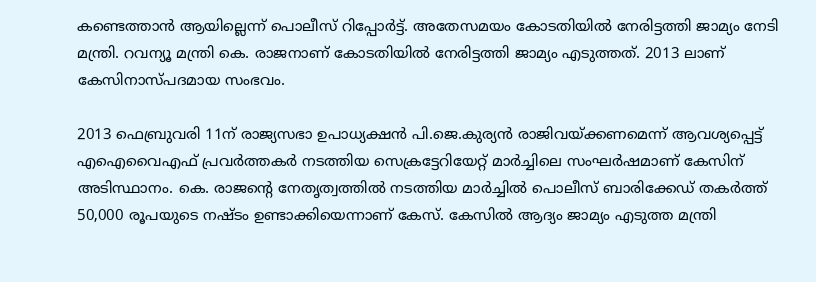കണ്ടെത്താന്‍ ആയില്ലെന്ന് പൊലീസ് റിപ്പോര്‍ട്ട്. അതേസമയം കോടതിയില്‍ നേരിട്ടത്തി ജാമ്യം നേടി മന്ത്രി. റവന്യൂ മന്ത്രി കെ. രാജനാണ് കോടതിയില്‍ നേരിട്ടത്തി ജാമ്യം എടുത്തത്. 2013 ലാണ് കേസിനാസ്പദമായ സംഭവം.

2013 ഫെബ്രുവരി 11ന് രാജ്യസഭാ ഉപാധ്യക്ഷന്‍ പി.ജെ.കുര്യന്‍ രാജിവയ്ക്കണമെന്ന് ആവശ്യപ്പെട്ട് എഐവൈഎഫ് പ്രവര്‍ത്തകര്‍ നടത്തിയ സെക്രട്ടേറിയേറ്റ് മാര്‍ച്ചിലെ സംഘര്‍ഷമാണ് കേസിന് അടിസ്ഥാനം. കെ. രാജന്റെ നേതൃത്വത്തില്‍ നടത്തിയ മാര്‍ച്ചില്‍ പൊലീസ് ബാരിക്കേഡ് തകര്‍ത്ത് 50,000 രൂപയുടെ നഷ്ടം ഉണ്ടാക്കിയെന്നാണ് കേസ്. കേസില്‍ ആദ്യം ജാമ്യം എടുത്ത മന്ത്രി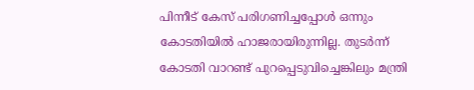പിന്നീട് കേസ് പരിഗണിച്ചപ്പോള്‍ ഒന്നും കോടതിയില്‍ ഹാജരായിരുന്നില്ല. തുടര്‍ന്ന് കോടതി വാറണ്ട് പുറപ്പെടുവിച്ചെങ്കിലും മന്ത്രി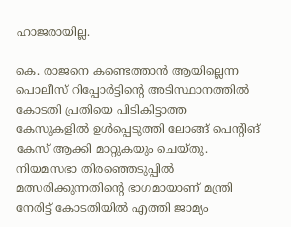ഹാജരായില്ല.

കെ. രാജനെ കണ്ടെത്താന്‍ ആയില്ലെന്ന പൊലീസ് റിപ്പോര്‍ട്ടിന്റെ അടിസ്ഥാനത്തില്‍ കോടതി പ്രതിയെ പിടികിട്ടാത്ത കേസുകളില്‍ ഉള്‍പ്പെടുത്തി ലോങ്ങ് പെന്റിങ് കേസ് ആക്കി മാറ്റുകയും ചെയ്തു. നിയമസഭാ തിരഞ്ഞെടുപ്പില്‍ മത്സരിക്കുന്നതിന്റെ ഭാഗമായാണ് മന്ത്രി നേരിട്ട് കോടതിയില്‍ എത്തി ജാമ്യം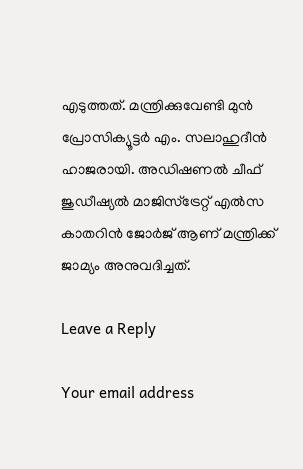എടുത്തത്. മന്ത്രിക്കുവേണ്ടി മുന്‍ പ്രോസിക്യൂട്ടര്‍ എം. സലാഹുദീന്‍ ഹാജരായി. അഡിഷണല്‍ ചീഫ് ജുഡീഷ്യല്‍ മാജിസ്ട്രേറ്റ് എല്‍സ കാതറിന്‍ ജോര്‍ജ് ആണ് മന്ത്രിക്ക് ജാമ്യം അനുവദിച്ചത്.

Leave a Reply

Your email address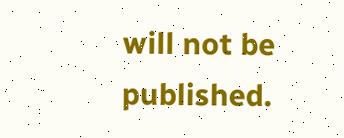will not be published.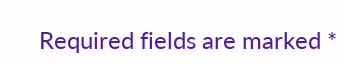Required fields are marked *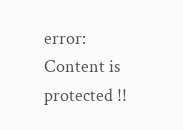error: Content is protected !!